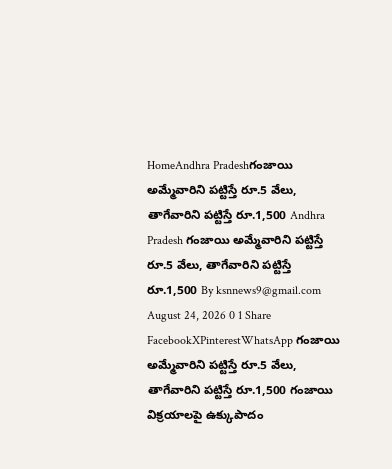HomeAndhra Pradeshగంజాయి అమ్మేవారిని పట్టిస్తే రూ.5 వేలు, తాగేవారిని పట్టిస్తే రూ.1,500 Andhra Pradesh గంజాయి అమ్మేవారిని పట్టిస్తే రూ.5 వేలు, తాగేవారిని పట్టిస్తే రూ.1,500 By ksnnews9@gmail.com August 24, 2026 0 1 Share FacebookXPinterestWhatsApp గంజాయి అమ్మేవారిని పట్టిస్తే రూ.5 వేలు, తాగేవారిని పట్టిస్తే రూ.1,500 గంజాయి విక్రయాలపై ఉక్కుపాదం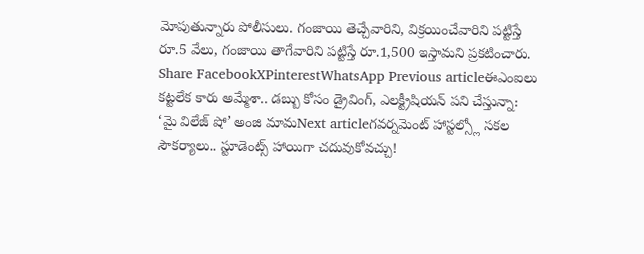మోపుతున్నారు పోలీసులు. గంజాయి తెచ్చేవారిని, విక్రయించేవారిని పట్టిస్తే రూ.5 వేలు, గంజాయి తాగేవారిని పట్టిస్తే రూ.1,500 ఇస్తామని ప్రకటించారు. Share FacebookXPinterestWhatsApp Previous articleఈఎంఐలు కట్టలేక కారు అమ్మేశా.. డబ్బు కోసం డ్రైవింగ్, ఎలక్ట్రీషియన్ పని చేస్తున్నా: ‘మై విలేజ్ షో’ అంజి మామNext articleగవర్నమెంట్ హాస్టల్స్లో సకల సౌకర్యాలు.. స్టూడెంట్స్ హాయిగా చదువుకోవచ్చు!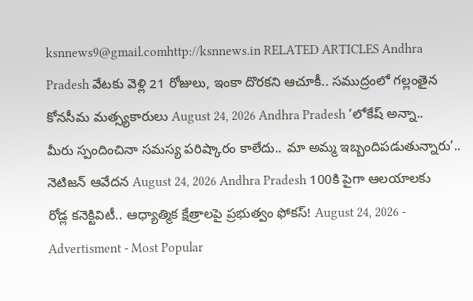ksnnews9@gmail.comhttp://ksnnews.in RELATED ARTICLES Andhra Pradesh వేటకు వెళ్లి 21 రోజులు, ఇంకా దొరకని ఆచూకీ.. సముద్రంలో గల్లంతైన కోనసీమ మత్స్యకారులు August 24, 2026 Andhra Pradesh ‘లోకేష్ అన్నా.. మీరు స్పందించినా సమస్య పరిష్కారం కాలేదు.. మా అమ్మ ఇబ్బందిపడుతున్నారు’.. నెటిజన్ ఆవేదన August 24, 2026 Andhra Pradesh 100కి పైగా ఆలయాలకు రోడ్ల కనెక్టివిటీ.. ఆధ్యాత్మిక క్షేత్రాలపై ప్రభుత్వం ఫోకస్! August 24, 2026 - Advertisment - Most Popular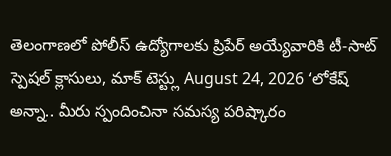తెలంగాణలో పోలీస్ ఉద్యోగాలకు ప్రిపేర్ అయ్యేవారికి టీ-సాట్ స్పెషల్ క్లాసులు, మాక్ టెస్ట్లు August 24, 2026 ‘లోకేష్ అన్నా.. మీరు స్పందించినా సమస్య పరిష్కారం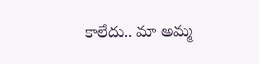కాలేదు.. మా అమ్మ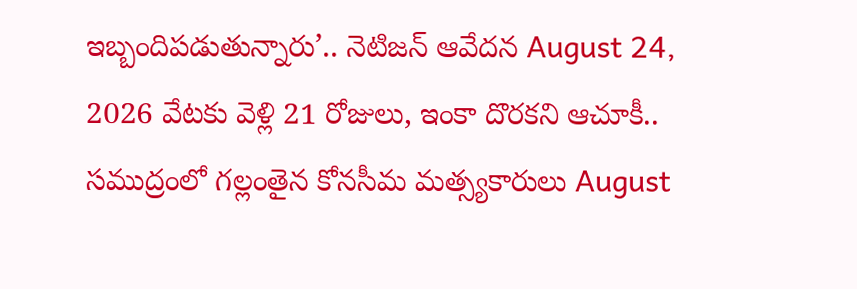ఇబ్బందిపడుతున్నారు’.. నెటిజన్ ఆవేదన August 24, 2026 వేటకు వెళ్లి 21 రోజులు, ఇంకా దొరకని ఆచూకీ.. సముద్రంలో గల్లంతైన కోనసీమ మత్స్యకారులు August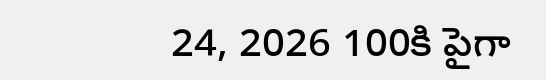24, 2026 100కి పైగా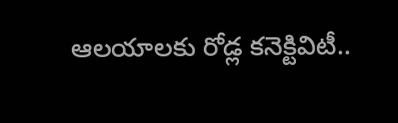ఆలయాలకు రోడ్ల కనెక్టివిటీ..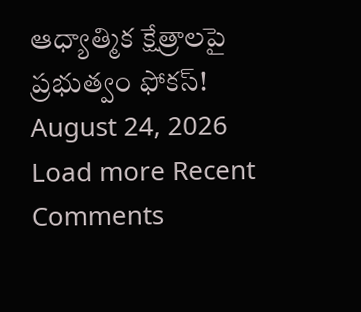ఆధ్యాత్మిక క్షేత్రాలపై ప్రభుత్వం ఫోకస్! August 24, 2026 Load more Recent Comments